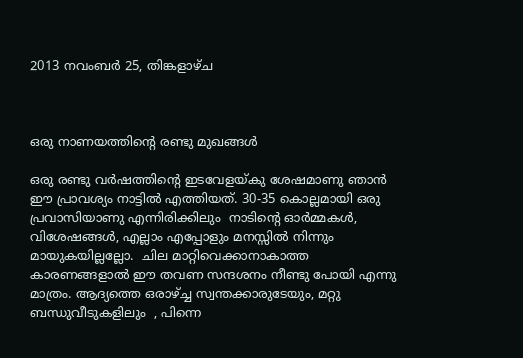2013 നവംബർ 25, തിങ്കളാഴ്‌ച



ഒരു നാണയത്തിന്റെ രണ്ടു മുഖങ്ങള്‍

ഒരു രണ്ടു വര്‍ഷത്തിന്റെ ഇടവേളയ്കു ശേഷമാണു ഞാന്‍ ഈ പ്രാവശ്യം നാട്ടില്‍ എത്തിയത്. 30-35 കൊല്ലമായി ഒരു പ്രവാസിയാണു എന്നിരിക്കിലും  നാടിന്റെ ഓര്‍മ്മകള്‍, വിശേഷങ്ങള്‍, എല്ലാം എപ്പോളും മനസ്സില്‍ നിന്നും മായുകയില്ലല്ലോ.  ചില മാറ്റിവെക്കാനാകാത്ത കാരണങ്ങളാല്‍ ഈ തവണ സന്ദശനം നീണ്ടു പോയി എന്നു മാത്രം. ആദ്യത്തെ ഒരാഴ്ച്ച സ്വന്തക്കാരുടേയും, മറ്റു ബന്ധുവീടുകളിലും  , പിന്നെ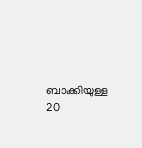ബാക്കിയുള്ള 20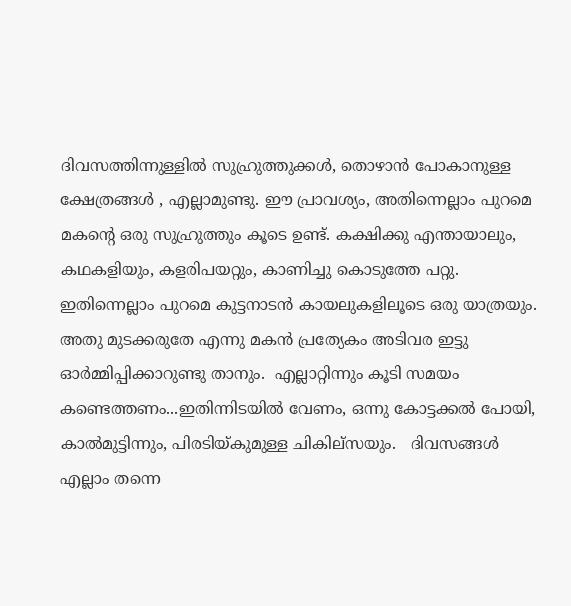ദിവസത്തിന്നുള്ളില്‍ സുഹ്രുത്തുക്കള്‍, തൊഴാന്‍ പോകാനുള്ള ക്ഷേത്രങ്ങള്‍ , എല്ലാമുണ്ടു. ഈ പ്രാവശ്യം, അതിന്നെല്ലാം പുറമെ മകന്റെ ഒരു സുഹ്രുത്തും കൂടെ ഉണ്ട്. കക്ഷിക്കു എന്തായാലും, കഥകളിയും, കളരിപയറ്റും, കാണിച്ചു കൊടുത്തേ പറ്റു. ഇതിന്നെല്ലാം പുറമെ കുട്ടനാടന്‍ കായലുകളിലൂടെ ഒരു യാത്രയും. അതു മുടക്കരുതേ എന്നു മകന്‍ പ്രത്യേകം അടിവര ഇട്ടു ഓര്‍മ്മിപ്പിക്കാറുണ്ടു താനും.  എല്ലാറ്റിന്നും കൂടി സമയം കണ്ടെത്തണം...ഇതിന്നിടയില്‍ വേണം, ഒന്നു കോട്ടക്കല്‍ പോയി, കാല്‍മുട്ടിന്നും, പിരടിയ്കുമുള്ള ചികില്സയും.   ദിവസങ്ങള്‍ എല്ലാം തന്നെ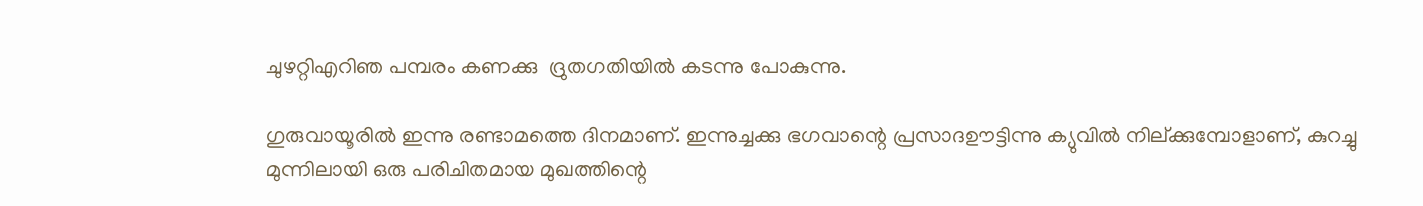ചുഴറ്റിഎറിഞ പമ്പരം കണക്കു  ദ്രുതഗതിയില്‍ കടന്നു പോകുന്നു.

ഗുരുവായൂരില്‍ ഇന്നു രണ്ടാമത്തെ ദിനമാണ്. ഇന്നുച്ചക്കു ഭഗവാന്റെ പ്രസാദഊട്ടിന്നു ക്യുവില്‍ നില്ക്കുമ്പോളാണ്, കുറച്ചു മുന്നിലായി ഒരു പരിചിതമായ മുഖത്തിന്റെ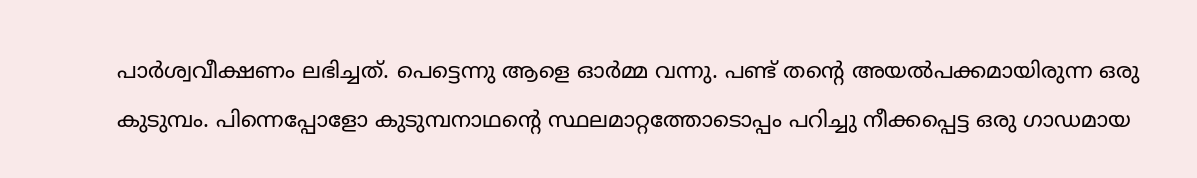പാര്‍ശ്വവീക്ഷണം ലഭിച്ചത്. പെട്ടെന്നു ആളെ ഓര്‍മ്മ വന്നു. പണ്ട് തന്റെ അയല്‍പക്കമായിരുന്ന ഒരു കുടുമ്പം. പിന്നെപ്പോളോ കുടുമ്പനാഥന്റെ സ്ഥലമാറ്റത്തോടൊപ്പം പറിച്ചു നീക്കപ്പെട്ട ഒരു ഗാഡമായ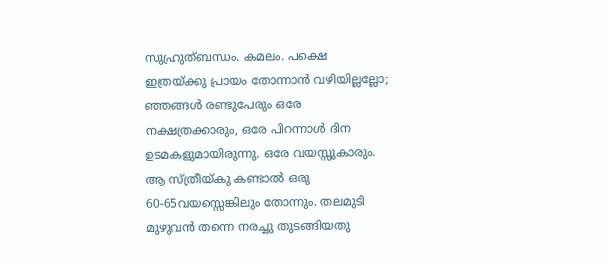സുഹ്രുത്ബന്ധം. കമലം. പക്ഷെ ഇത്രയ്ക്കു പ്രായം തോന്നാന്‍ വഴിയില്ലല്ലോ; ഞ്ഞങ്ങള്‍ രണ്ടുപേരും ഒരേ നക്ഷത്രക്കാരും, ഒരേ പിറന്നാള്‍ ദിന ഉടമകളുമായിരുന്നു. ഒരേ വയസ്സുകാരും. ആ സ്ത്രീയ്കു കണ്ടാല്‍ ഒരു 60-65വയസ്സെങ്കിലും തോന്നും. തലമുടി മുഴുവന്‍ തന്നെ നരച്ചു തുടങ്ങിയതു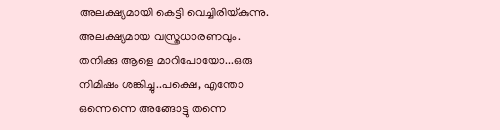അലക്ഷ്യമായി കെട്ടി വെച്ചിരിയ്കുന്നു. അലക്ഷ്യമായ വസ്ത്രധാരണവും. തനിക്കു ആളെ മാറിപോയോ...ഒരു നിമിഷം ശങ്കിച്ചു..പക്ഷെ, എന്തോ ഒന്നെന്നെ അങ്ങോട്ടു തന്നെ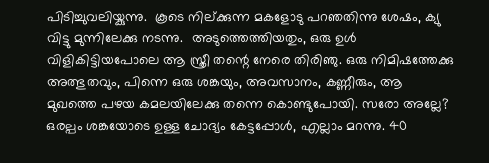പിടിച്ചുവലിയ്കുന്നു.  കൂടെ നില്ക്കുന്ന മകളോടു പറഞതിന്നു ശേഷം, ക്യു വിട്ടു മുന്നിലേക്കു നടന്നു.  അടുത്തെത്തിയതും, ഒരു ഉള്‍ വിളികിട്ടിയപോലെ ആ സ്ത്രീ തന്റെ നേരെ തിരിഞു. ഒരു നിമിഷത്തേക്കു അത്ഭുതവും, പിന്നെ ഒരു ശങ്കയും, അവസാനം, കണ്ണീരും, ആ മുഖത്തെ പഴയ കമലയിലേക്കു തന്നെ കൊണ്ടുപോയി. സരോ അല്ലേ? ഒരല്പം ശങ്കയോടെ ഉള്ള ചോദ്യം കേട്ടപ്പോള്‍, എല്ലാം മറന്നു. 40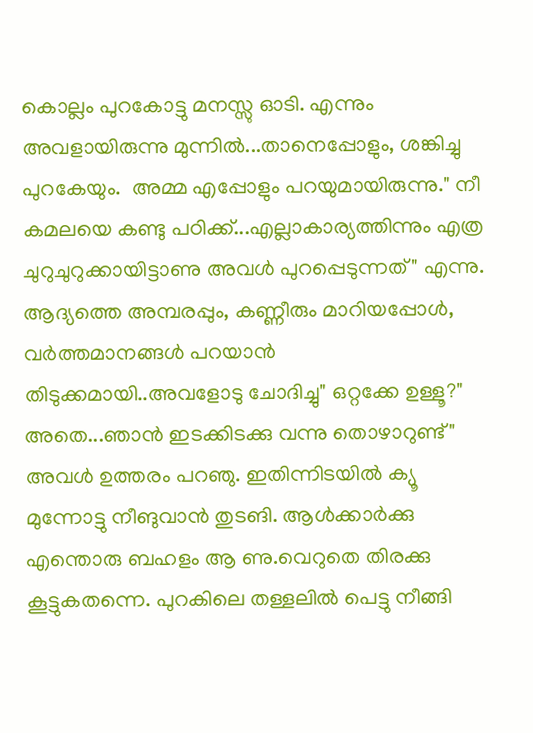കൊല്ലം പുറകോട്ടു മനസ്സു ഓടി. എന്നും അവളായിരുന്നു മുന്നില്‍...താനെപ്പോളും, ശങ്കിച്ചു പുറകേയും.  അമ്മ എപ്പോളും പറയുമായിരുന്നു." നീ കമലയെ കണ്ടു പഠിക്ക്...എല്ലാകാര്യത്തിന്നും എത്ര ചുറുചുറുക്കായിട്ടാണു അവള്‍ പുറപ്പെടുന്നത്" എന്നു.  ആദ്യത്തെ അമ്പരപ്പും, കണ്ണീരും മാറിയപ്പോള്‍, വര്‍ത്തമാനങ്ങള്‍ പറയാന്‍ തിടുക്കമായി..അവളോടു ചോദിച്ചു" ഒറ്റക്കേ ഉള്ളൂ?"  അതെ...ഞാന്‍ ഇടക്കിടക്കു വന്നു തൊഴാറുണ്ട്" അവള്‍ ഉത്തരം പറഞു. ഇതിന്നിടയില്‍ ക്യൂ മുന്നോട്ടു നീങുവാന്‍ തുടങി. ആള്‍ക്കാര്‍ക്കു എന്തൊരു ബഹളം ആ ണു.വെറുതെ തിരക്കു കൂട്ടുകതന്നെ. പുറകിലെ തള്ളലില്‍ പെട്ടു നീങ്ങി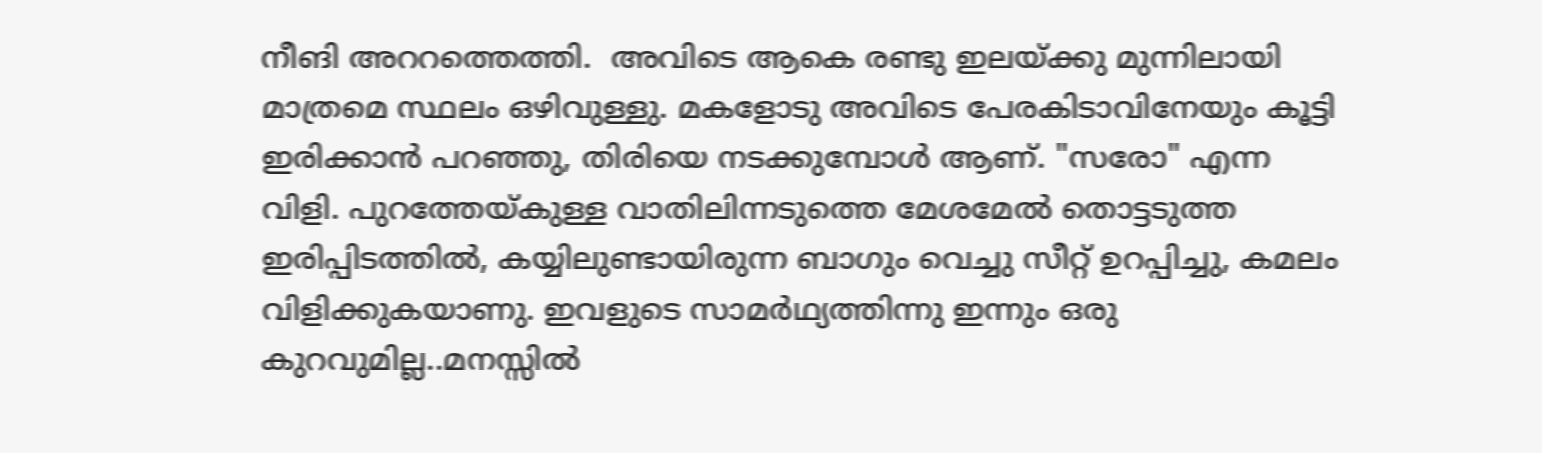നീങി അററത്തെത്തി.  അവിടെ ആകെ രണ്ടു ഇലയ്ക്കു മുന്നിലായി മാത്രമെ സ്ഥലം ഒഴിവുള്ളു. മകളോടു അവിടെ പേരകിടാവിനേയും കൂട്ടി ഇരിക്കാന്‍ പറഞ്ഞു, തിരിയെ നടക്കുമ്പോള്‍ ആണ്. "സരോ" എന്ന വിളി. പുറത്തേയ്കുള്ള വാതിലിന്നടുത്തെ മേശമേല്‍ തൊട്ടടുത്ത ഇരിപ്പിടത്തില്‍, കയ്യിലുണ്ടായിരുന്ന ബാഗും വെച്ചു സീറ്റ് ഉറപ്പിച്ചു, കമലം വിളിക്കുകയാണു. ഇവളുടെ സാമര്‍ഥ്യത്തിന്നു ഇന്നും ഒരു കുറവുമില്ല..മനസ്സില്‍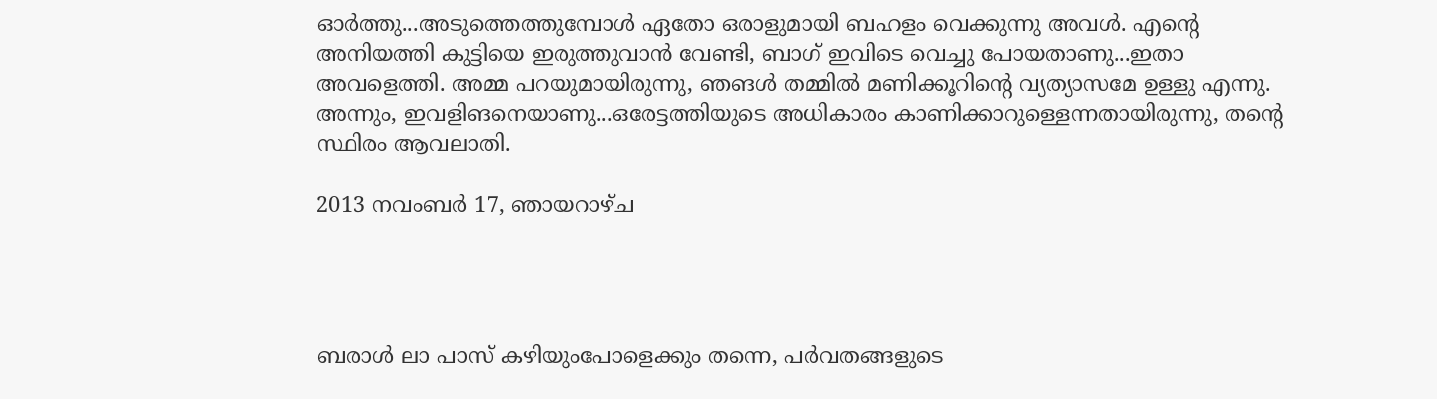ഓര്‍ത്തു...അടുത്തെത്തുമ്പോള്‍ ഏതോ ഒരാളുമായി ബഹളം വെക്കുന്നു അവള്‍. എന്റെ  അനിയത്തി കുട്ടിയെ ഇരുത്തുവാന്‍ വേണ്ടി, ബാഗ് ഇവിടെ വെച്ചു പോയതാണു...ഇതാ അവളെത്തി. അമ്മ പറയുമായിരുന്നു, ഞങള്‍ തമ്മില്‍ മണിക്കൂറിന്റെ വ്യത്യാസമേ ഉള്ളു എന്നു. അന്നും, ഇവളിങനെയാണു...ഒരേട്ടത്തിയുടെ അധികാരം കാണിക്കാറുള്ളെന്നതായിരുന്നു, തന്റെ സ്ഥിരം ആവലാതി.

2013 നവംബർ 17, ഞായറാഴ്‌ച




ബരാള്‍ ലാ പാസ് കഴിയുംപോളെക്കും തന്നെ, പര്‍വതങ്ങളുടെ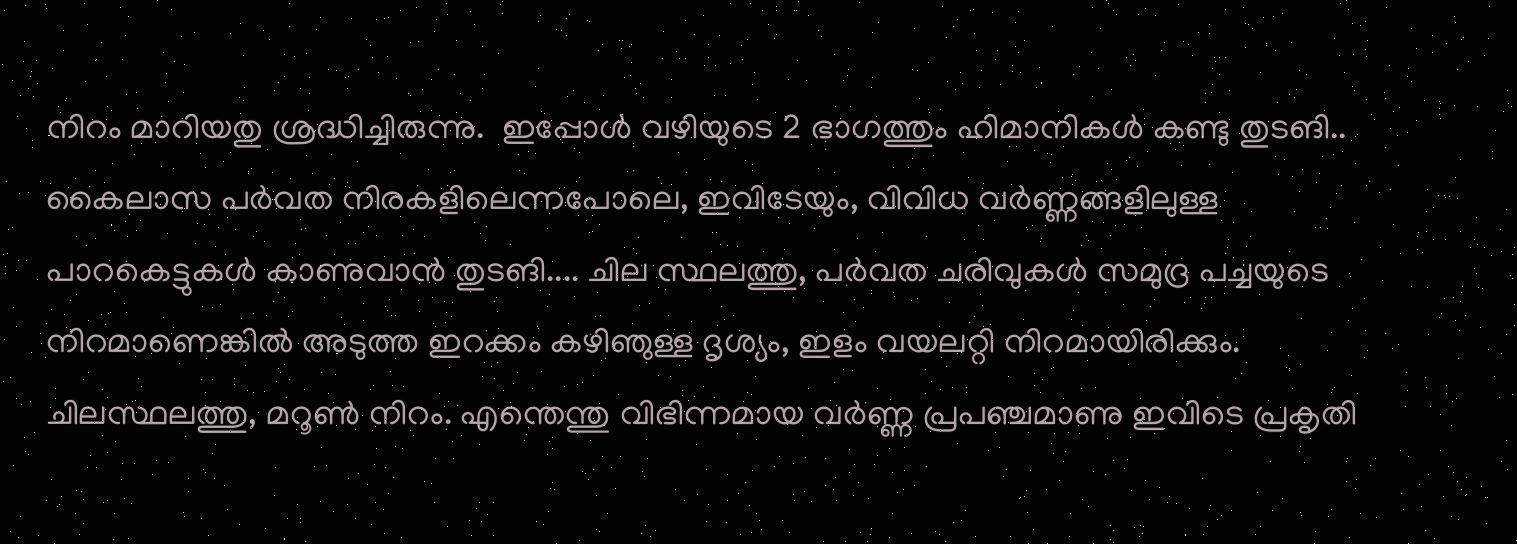നിറം മാറിയതു ശ്രദ്ധിച്ചിരുന്നു.  ഇപ്പോള്‍ വഴിയുടെ 2 ഭാഗത്തും ഹിമാനികള്‍ കണ്ടു തുടങി.. കൈലാസ പര്‍വത നിരകളിലെന്നപോലെ, ഇവിടേയും, വിവിധ വര്‍ണ്ണങ്ങളിലുള്ള പാറകെട്ടുകള്‍ കാണുവാന്‍ തുടങി.... ചില സ്ഥലത്തു, പര്‍വത ചരിവുകള്‍ സമുദ്ര പച്ചയുടെ നിറമാണെങ്കില്‍ അടുത്ത ഇറക്കം കഴിഞുള്ള ദൃശ്യം, ഇളം വയലറ്റി നിറമായിരിക്കും. ചിലസ്ഥലത്തു, മറൂണ്‍ നിറം. എന്തെന്തു വിഭിന്നമായ വര്‍ണ്ണ പ്രപഞ്ചമാണു ഇവിടെ പ്രകൃതി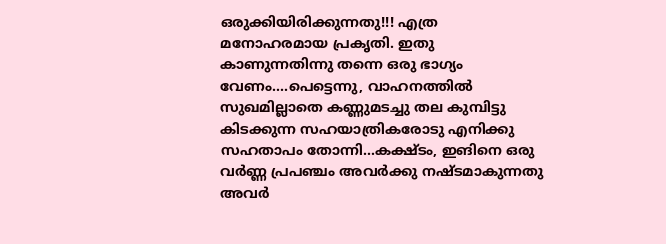ഒരുക്കിയിരിക്കുന്നതു!!! എത്ര മനോഹരമായ പ്രകൃതി. ഇതു കാണുന്നതിന്നു തന്നെ ഒരു ഭാഗ്യം വേണം....പെട്ടെന്നു, വാഹനത്തില്‍ സുഖമില്ലാതെ കണ്ണുമടച്ചു തല കുമ്പിട്ടു കിടക്കുന്ന സഹയാത്രികരോടു എനിക്കു സഹതാപം തോന്നി...കക്ഷ്ടം, ഇങിനെ ഒരു വര്‍ണ്ണ പ്രപഞ്ചം അവര്‍ക്കു നഷ്ടമാകുന്നതു അവര്‍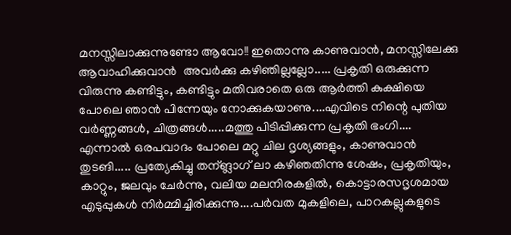മനസ്സിലാക്കുന്നുണ്ടോ ആവോ!! ഇതൊന്നു കാണുവാന്‍, മനസ്സിലേക്കു ആവാഹിക്കുവാന്‍  അവര്‍ക്കു കഴിഞില്ലല്ലോ..... പ്രകൃതി ഒരുക്കുന്ന വിരുന്നു കണ്ടിട്ടും, കണ്ടിട്ടും മതിവരാതെ ഒരു ആര്‍ത്തി കുക്ഷിയെ പോലെ ഞാന്‍ പിന്നേയും നോക്കുകയാണു....എവിടെ നിന്റെ പുതിയ വര്‍ണ്ണങ്ങള്‍, ചിത്രങ്ങള്‍.....മത്തു പിടിപ്പിക്കുന്ന പ്രകൃതി ഭംഗി.... എന്നാല്‍ ഒരപവാദം പോലെ മറ്റു ചില ദൃശ്യങ്ങളും, കാണുവാന്‍ തുടങി..... പ്രത്യേകിച്ചു തന്ങ്ലാഗ് ലാ കഴിഞതിന്നു ശേഷം, പ്രകൃതിയും, കാറ്റും, ജലവും ചേര്‍ന്നു, വലിയ മലനിരകളില്‍, കൊട്ടാരസദൃശമായ എടുപ്പുകള്‍ നിര്‍മ്മിച്ചിരിക്കുന്നു....പര്‍വത മുകളിലെ, പാറകല്ലുകളുടെ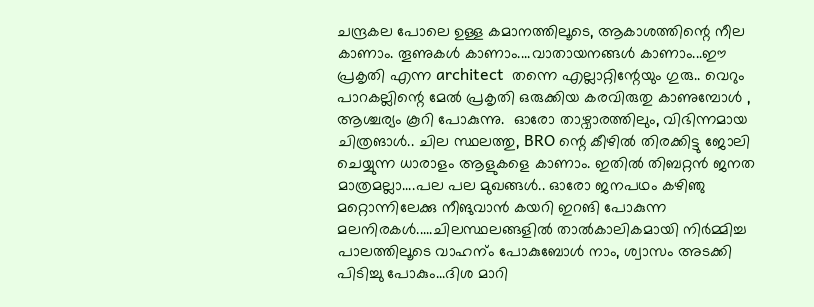ചന്ദ്രകല പോലെ ഉള്ള കമാനത്തിലൂടെ, ആകാശത്തിന്റെ നീല കാണാം. തൂണുകള്‍ കാണാം....വാതായനങ്ങള്‍ കാണാം...ഈ പ്രകൃതി എന്ന architect  തന്നെ എല്ലാറ്റിന്റേയും ഗുരു.. വെറും പാറകല്ലിന്റെ മേല്‍ പ്രകൃതി ഒരുക്കിയ കരവിരുതു കാണുമ്പോള്‍ , ആശ്ചര്യം കൂറി പോകുന്നു.  ഓരോ താഴ്വാരത്തിലും, വിഭിന്നമായ ചിത്രങാള്‍.. ചില സ്ഥലത്തു, BRO ന്റെ കീഴില്‍ തിരക്കിട്ടു ജോലി ചെയ്യുന്ന ധാരാളം ആളുകളെ കാണാം. ഇതില്‍ തിബറ്റന്‍ ജനത മാത്രമല്ലാ....പല പല മുഖങ്ങള്‍.. ഓരോ ജനപഥം കഴിഞു മറ്റൊന്നിലേക്കു നീങുവാന്‍ കയറി ഇറങി പോകുന്ന മലനിരകള്‍.....ചിലസ്ഥലങ്ങളില്‍ താല്‍കാലികമായി നിര്‍മ്മിച്ച പാലത്തിലൂടെ വാഹന്ം പോകുബോള്‍ നാം, ശ്വാസം അടക്കി പിടിച്ചു പോകും...ദിശ മാറി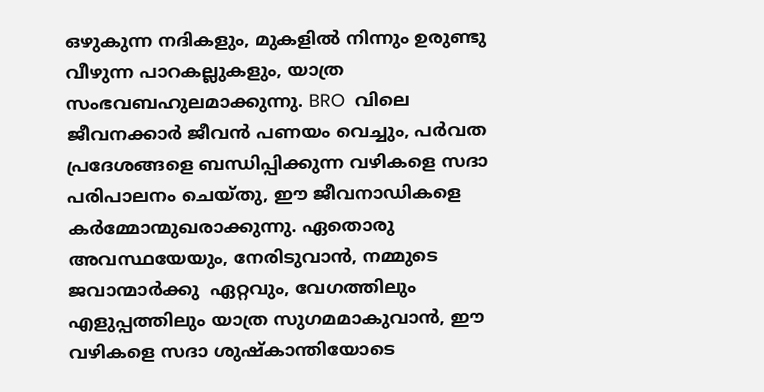ഒഴുകുന്ന നദികളും, മുകളില്‍ നിന്നും ഉരുണ്ടു വീഴുന്ന പാറകല്ലുകളും, യാത്ര സംഭവബഹുലമാക്കുന്നു. BRO  വിലെ ജീവനക്കാര്‍ ജീവന്‍ പണയം വെച്ചും, പര്‍വത പ്രദേശങ്ങളെ ബന്ധിപ്പിക്കുന്ന വഴികളെ സദാ പരിപാലനം ചെയ്തു, ഈ ജീവനാഡികളെ കര്‍മ്മോന്മുഖരാക്കുന്നു. ഏതൊരു അവസ്ഥയേയും, നേരിടുവാന്‍, നമ്മുടെ ജവാന്മാര്‍ക്കു  ഏറ്റവും, വേഗത്തിലും എളുപ്പത്തിലും യാത്ര സുഗമമാകുവാന്‍, ഈ വഴികളെ സദാ ശുഷ്കാന്തിയോടെ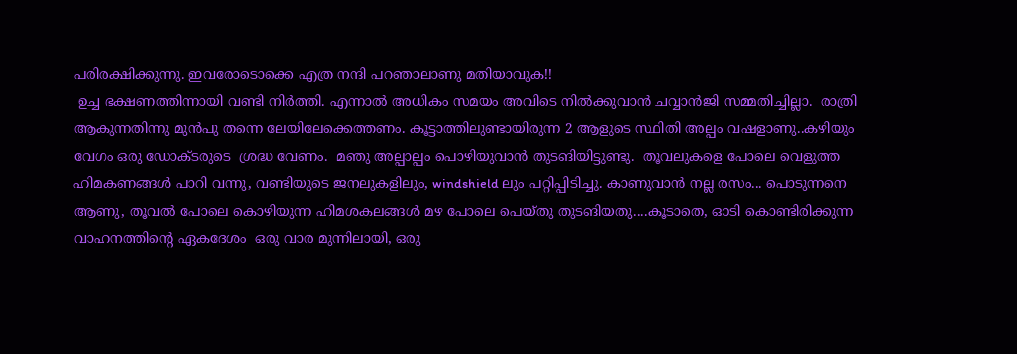പരിരക്ഷിക്കുന്നു. ഇവരോടൊക്കെ എത്ര നന്ദി പറഞാലാണു മതിയാവുക!!
 ഉച്ച ഭക്ഷണത്തിന്നായി വണ്ടി നിര്‍ത്തി. എന്നാല്‍ അധികം സമയം അവിടെ നില്‍ക്കുവാന്‍ ചവ്വാന്‍ജി സമ്മതിച്ചില്ലാ.  രാത്രി ആകുന്നതിന്നു മുന്‍പു തന്നെ ലേയിലേക്കെത്തണം. കൂട്ടാത്തിലുണ്ടായിരുന്ന 2 ആളുടെ സ്ഥിതി അല്പം വഷളാണു..കഴിയും വേഗം ഒരു ഡോക്ടരുടെ  ശ്രദ്ധ വേണം.  മഞു അല്പാല്പം പൊഴിയുവാന്‍ തുടങിയിട്ടുണ്ടു.  തൂവലുകളെ പോലെ വെളുത്ത ഹിമകണങ്ങള്‍ പാറി വന്നു, വണ്ടിയുടെ ജനലുകളിലും, windshield ലും പറ്റിപ്പിടിച്ചു. കാണുവാന്‍ നല്ല രസം... പൊടുന്നനെ ആണു, തൂവല്‍ പോലെ കൊഴിയുന്ന ഹിമശകലങ്ങള്‍ മഴ പോലെ പെയ്തു തുടങിയതു....കൂടാതെ, ഓടി കൊണ്ടിരിക്കുന്ന വാഹനത്തിന്റെ ഏകദേശം  ഒരു വാര മുന്നിലായി, ഒരു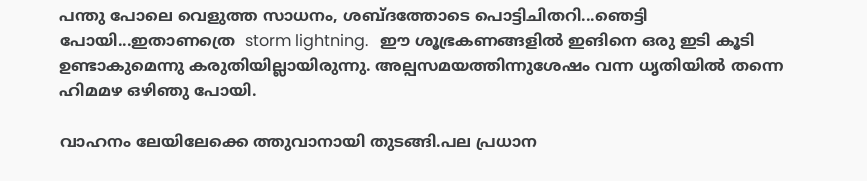പന്തു പോലെ വെളുത്ത സാധനം, ശബ്ദത്തോടെ പൊട്ടിചിതറി...ഞെട്ടി പോയി...ഇതാണത്രെ  storm lightning.   ഈ ശൂഭ്രകണങ്ങളില്‍ ഇങിനെ ഒരു ഇടി കൂടി ഉണ്ടാകുമെന്നു കരുതിയില്ലായിരുന്നു. അല്പസമയത്തിന്നുശേഷം വന്ന ധൃതിയില്‍ തന്നെ ഹിമമഴ ഒഴിഞു പോയി.

വാഹനം ലേയിലേക്കെ ത്തുവാനായി തുടങ്ങി.പല പ്രധാന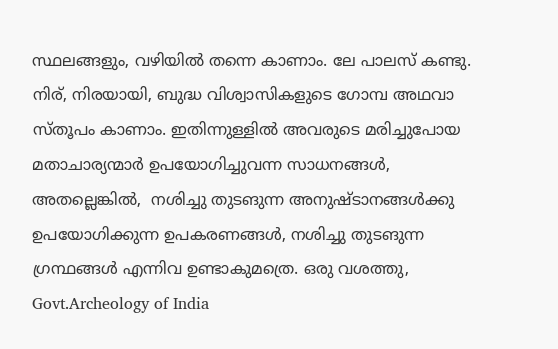സ്ഥലങ്ങളും, വഴിയില്‍ തന്നെ കാണാം. ലേ പാലസ് കണ്ടു. നിര്, നിരയായി, ബുദ്ധ വിശ്വാസികളുടെ ഗോമ്പ അഥവാ സ്തൂപം കാണാം. ഇതിന്നുള്ളില്‍ അവരുടെ മരിച്ചുപോയ മതാചാര്യന്മാര്‍ ഉപയോഗിച്ചുവന്ന സാധനങ്ങള്‍, അതല്ലെങ്കില്‍,  നശിച്ചു തുടങുന്ന അനുഷ്ടാനങ്ങള്‍ക്കു ഉപയോഗിക്കുന്ന ഉപകരണങ്ങള്‍, നശിച്ചു തുടങുന്ന ഗ്രന്ഥങ്ങള്‍ എന്നിവ ഉണ്ടാകുമത്രെ. ഒരു വശത്തു,  Govt.Archeology of India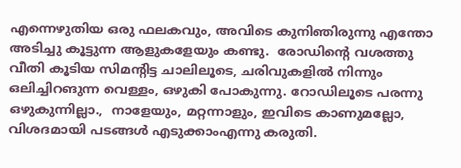എന്നെഴുതിയ ഒരു ഫലകവും, അവിടെ കുനിഞിരുന്നു എന്തോ അടിച്ചു കൂട്ടുന്ന ആളുകളേയും കണ്ടു.  രോഡിന്റെ വശത്തു വീതി കൂടിയ സിമന്റിട്ട ചാലിലൂടെ, ചരിവുകളില്‍ നിന്നും ഒലിച്ചിറങുന്ന വെള്ളം, ഒഴുകി പോകുന്നു. റോഡിലൂടെ പരന്നു ഒഴുകുന്നില്ലാ.,  നാളേയും, മറ്റന്നാളും, ഇവിടെ കാണുമല്ലോ, വിശദമായി പടങ്ങള്‍ എടുക്കാംഎന്നു കരുതി.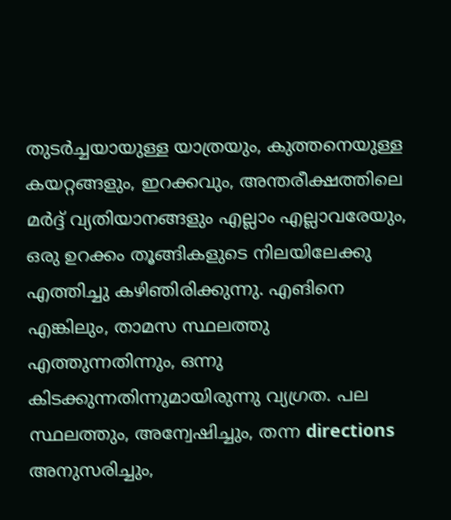തുടര്‍ച്ചയായുള്ള യാത്രയും, കുത്തനെയുള്ള കയറ്റങ്ങളും, ഇറക്കവും, അന്തരീക്ഷത്തിലെ മര്‍ദ്ദ് വ്യതിയാനങ്ങളും എല്ലാം എല്ലാവരേയും, ഒരു ഉറക്കം തൂങ്ങികളുടെ നിലയിലേക്കു എത്തിച്ചു കഴിഞിരിക്കുന്നു. എങിനെ എങ്കിലും, താമസ സ്ഥലത്തു എത്തുന്നതിന്നും, ഒന്നു കിടക്കുന്നതിന്നുമായിരുന്നു വ്യഗ്രത. പല സ്ഥലത്തും, അന്വേഷിച്ചും, തന്ന directions  അനുസരിച്ചും,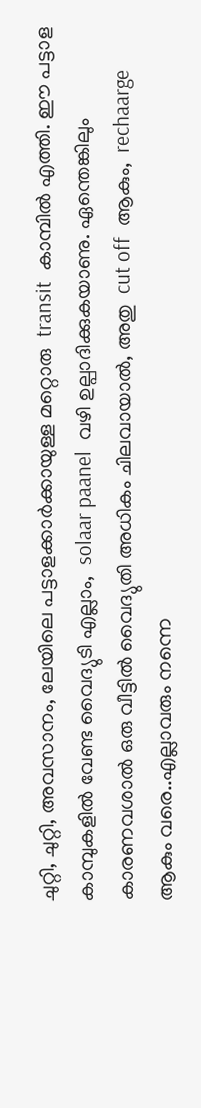ചുറ്റി, ചുറ്റി, അവസാനം, ലേയിലെ പട്ടാളക്കാര്‍ക്കായുള്ള മറ്റൊരു  transit  കാമ്പില്‍ എത്തി. ഈ പട്ടാള കാമ്പുകളില്‍ വേണ്ട വൈദ്യുടി എല്ലാം,  solaar paanel  വഴി ഉല്പാദിക്കുകയാണു. ഏന്തെങ്കിലും കാരണവശാല്‍ ഒരു വീട്ടില്‍ വൈദ്യുതി അധികം ചിലവായാല്‍, അതു  cut off  ആകും,  rechaarge   ആകും വരെ..എല്ലാവരും നന്നെ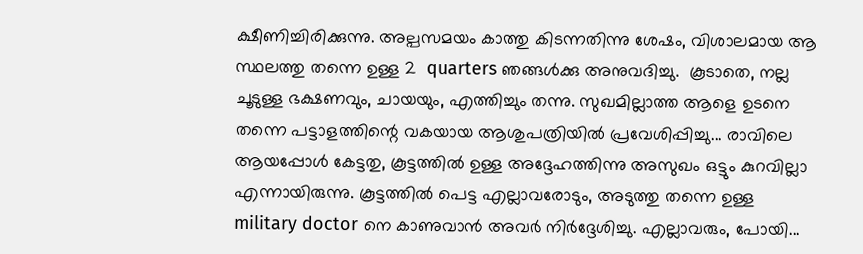ക്ഷീണിച്ചിരിക്കുന്നു. അല്പസമയം കാത്തു കിടന്നതിന്നു ശേഷം, വിശാലമായ ആ സ്ഥലത്തു തന്നെ ഉള്ള 2  quarters ഞങ്ങള്‍ക്കു അനുവദിച്ചു.  കൂടാതെ, നല്ല ചൂടുള്ള ഭക്ഷണവും, ചായയും, എത്തിച്ചും തന്നു. സുഖമില്ലാത്ത ആളെ ഉടനെ തന്നെ പട്ടാളത്തിന്റെ വകയായ ആശുപത്രിയില്‍ പ്രവേശിപ്പിച്ചു... രാവിലെ ആയപ്പോള്‍ കേട്ടതു, കൂട്ടത്തില്‍ ഉള്ള അദ്ദേഹത്തിന്നു അസുഖം ഒട്ടും കുറവില്ലാ എന്നായിരുന്നു. കൂട്ടത്തില്‍ പെട്ട എല്ലാവരോടും, അടുത്തു തന്നെ ഉള്ള  military doctor നെ കാണുവാന്‍ അവര്‍ നിര്‍ദ്ദേശിച്ചു. എല്ലാവരും, പോയി...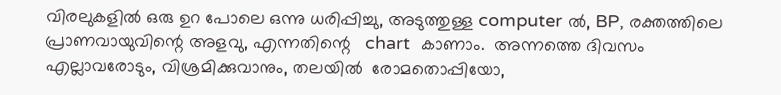വിരലുകളില്‍ ഒരു ഉറ പോലെ ഒന്നു ധരിപ്പിച്ചു, അടുത്തുള്ള computer ല്‍, BP, രക്തത്തിലെ പ്രാണവായുവിന്റെ അളവു, എന്നതിന്റെ   chart  കാണാം.  അന്നത്തെ ദിവസം എല്ലാവരോടും, വിശ്രമിക്കുവാനും, തലയില്‍  രോമതൊപ്പിയോ,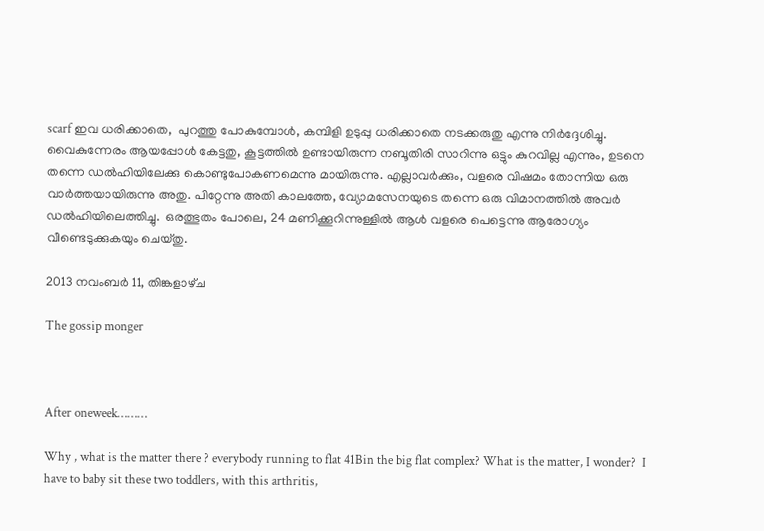scarf ഇവ ധരിക്കാതെ,  പുറത്തു പോകുമ്പോള്‍, കമ്പിളി ഉടുപ്പു ധരിക്കാതെ നടക്കരുതു എന്നു നിര്‍ദ്ദേശിച്ചു. വൈകുന്നേരം ആയപ്പോള്‍ കേട്ടതു, കൂട്ടത്തില്‍ ഉണ്ടായിരുന്ന നബൂതിരി സാറിന്നു ഒട്ടും കുറവില്ല എന്നും, ഉടനെ തന്നെ ഡല്‍ഹിയിലേക്കു കൊണ്ടുപോകണമെന്നു മായിരുന്നു. എല്ലാവര്‍ക്കും, വളരെ വിഷമം തോന്നിയ ഒരു വാര്‍ത്തയായിരുന്നു അതു. പിറ്റേന്നു അതി കാലത്തേ, വ്യോമസേനയുടെ തന്നെ ഒരു വിമാനത്തില്‍ അവര്‍ ഡല്‍ഹിയിലെത്തിച്ചു.  ഒരത്ഭുതം പോലെ, 24 മണിക്കൂറിന്നുള്ളില്‍ ആള്‍ വളരെ പെട്ടെന്നു ആരോഗ്യം വീണ്ടെടുക്കുകയും ചെയ്തു.

2013 നവംബർ 11, തിങ്കളാഴ്‌ച

The gossip monger



After oneweek………

Why , what is the matter there ? everybody running to flat 41Bin the big flat complex? What is the matter, I wonder?  I have to baby sit these two toddlers, with this arthritis,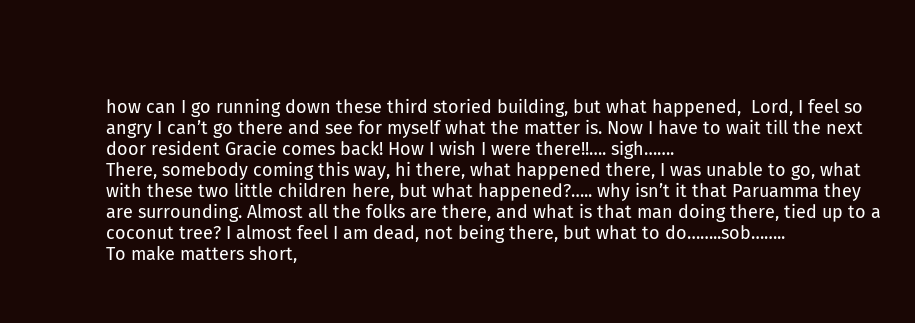how can I go running down these third storied building, but what happened,  Lord, I feel so angry I can’t go there and see for myself what the matter is. Now I have to wait till the next door resident Gracie comes back! How I wish I were there!!…. sigh…….
There, somebody coming this way, hi there, what happened there, I was unable to go, what with these two little children here, but what happened?….. why isn’t it that Paruamma they are surrounding. Almost all the folks are there, and what is that man doing there, tied up to a coconut tree? I almost feel I am dead, not being there, but what to do……..sob……..
To make matters short,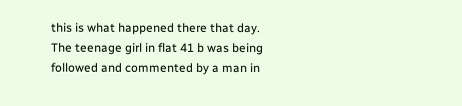this is what happened there that day. The teenage girl in flat 41 b was being followed and commented by a man in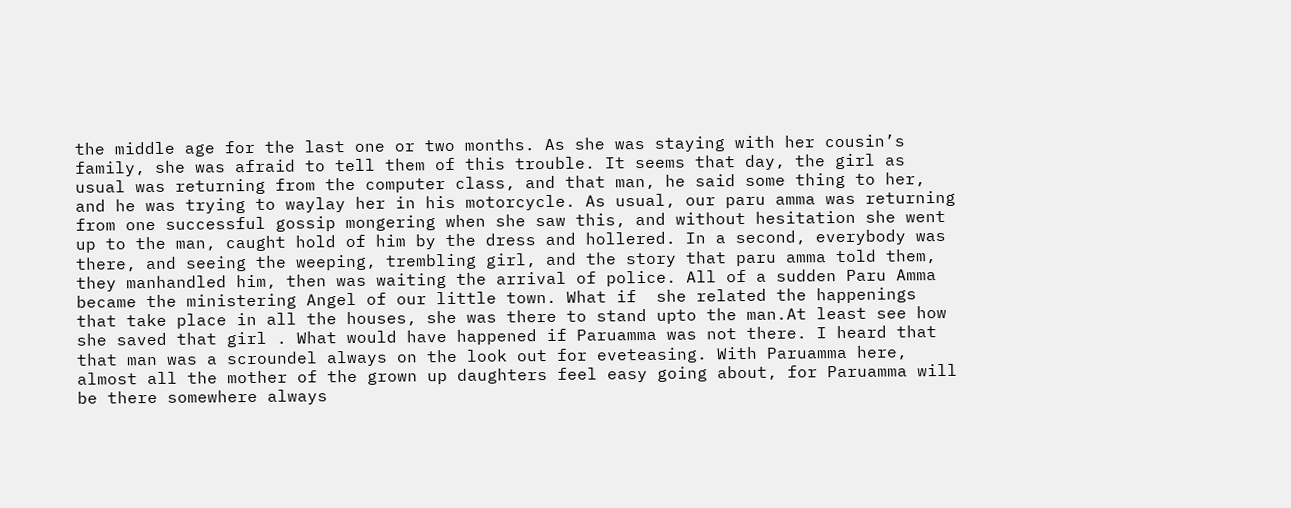the middle age for the last one or two months. As she was staying with her cousin’s family, she was afraid to tell them of this trouble. It seems that day, the girl as usual was returning from the computer class, and that man, he said some thing to her, and he was trying to waylay her in his motorcycle. As usual, our paru amma was returning from one successful gossip mongering when she saw this, and without hesitation she went up to the man, caught hold of him by the dress and hollered. In a second, everybody was there, and seeing the weeping, trembling girl, and the story that paru amma told them, they manhandled him, then was waiting the arrival of police. All of a sudden Paru Amma became the ministering Angel of our little town. What if  she related the happenings that take place in all the houses, she was there to stand upto the man.At least see how she saved that girl . What would have happened if Paruamma was not there. I heard that that man was a scroundel always on the look out for eveteasing. With Paruamma here, almost all the mother of the grown up daughters feel easy going about, for Paruamma will be there somewhere always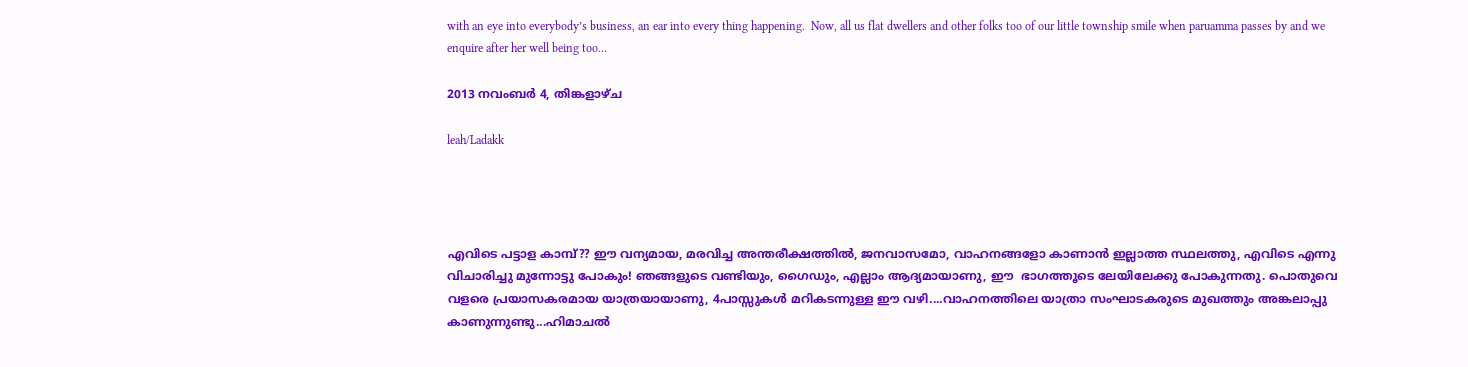with an eye into everybody’s business, an ear into every thing happening.  Now, all us flat dwellers and other folks too of our little township smile when paruamma passes by and we enquire after her well being too…

2013 നവംബർ 4, തിങ്കളാഴ്‌ച

leah/Ladakk




എവിടെ പട്ടാള കാമ്പ്?? ഈ വന്യമായ, മരവിച്ച അന്തരീക്ഷത്തില്‍, ജനവാസമോ, വാഹനങ്ങളോ കാണാന്‍ ഇല്ലാത്ത സ്ഥലത്തു, എവിടെ എന്നു വിചാരിച്ചു മുന്നോട്ടു പോകും! ഞങ്ങളുടെ വണ്ടിയും, ഗൈഡും, എല്ലാം ആദ്യമായാണു, ഈ  ഭാഗത്തൂടെ ലേയിലേക്കു പോകുന്നതു. പൊതുവെ വളരെ പ്രയാസകരമായ യാത്രയായാണു, 4പാസ്സുകള്‍ മറികടന്നുള്ള ഈ വഴി....വാഹനത്തിലെ യാത്രാ സംഘാടകരുടെ മുഖത്തും അങ്കലാപ്പു കാണുന്നുണ്ടു...ഹിമാചല്‍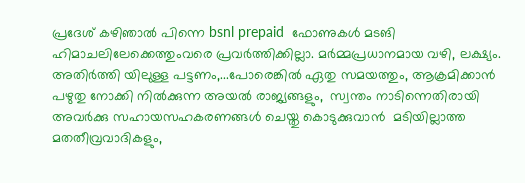പ്രദേശ് കഴിഞാല്‍ പിന്നെ bsnl prepaid  ഫോണുകള്‍ മടങി ഹിമാചലിലേക്കെത്തുംവരെ പ്രവര്‍ത്തിക്കില്ലാ. മര്‍മ്മപ്രധാനമായ വഴി, ലക്ഷ്യം. അതിര്‍ത്തി യിലുള്ള പട്ടണം,...പോരെങ്കില്‍ ഏതു സമയത്തും, ആക്രമിക്കാന്‍ പഴുതു നോക്കി നില്‍ക്കുന്ന അയല്‍ രാജ്യങ്ങളും,  സ്വന്തം നാടിന്നെതിരായി അവര്‍ക്കു സഹായസഹകരണങ്ങള്‍ ചെയ്തു കൊടുക്കുവാന്‍  മടിയില്ലാത്ത മതതീവ്രവാദികളും,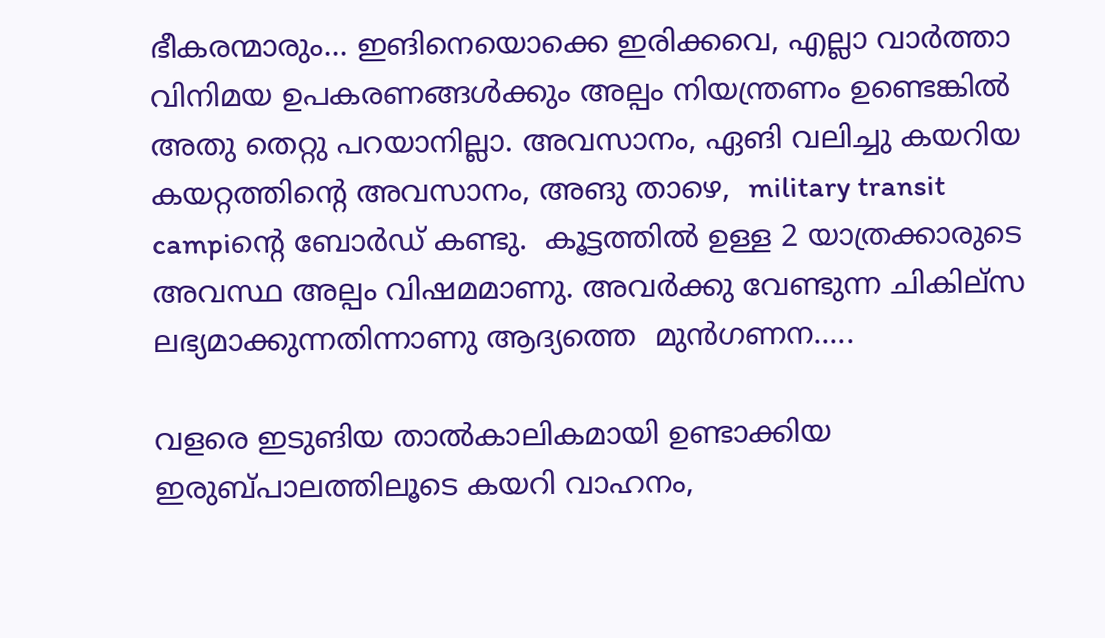ഭീകരന്മാരും... ഇങിനെയൊക്കെ ഇരിക്കവെ, എല്ലാ വാര്‍ത്താ വിനിമയ ഉപകരണങ്ങള്‍ക്കും അല്പം നിയന്ത്രണം ഉണ്ടെങ്കില്‍ അതു തെറ്റു പറയാനില്ലാ. അവസാനം, ഏങി വലിച്ചു കയറിയ കയറ്റത്തിന്റെ അവസാനം, അങു താഴെ,  military transit campiന്റെ ബോര്‍ഡ് കണ്ടു.  കൂട്ടത്തില്‍ ഉള്ള 2 യാത്രക്കാരുടെ അവസ്ഥ അല്പം വിഷമമാണു. അവര്‍ക്കു വേണ്ടുന്ന ചികില്സ ലഭ്യമാക്കുന്നതിന്നാണു ആദ്യത്തെ  മുന്‍ഗണന.....

വളരെ ഇടുങിയ താല്‍കാലികമായി ഉണ്ടാക്കിയ ഇരുബ്പാലത്തിലൂടെ കയറി വാഹനം,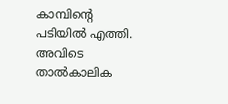കാമ്പിന്റെ പടിയില്‍ എത്തി.  അവിടെ താല്‍കാലിക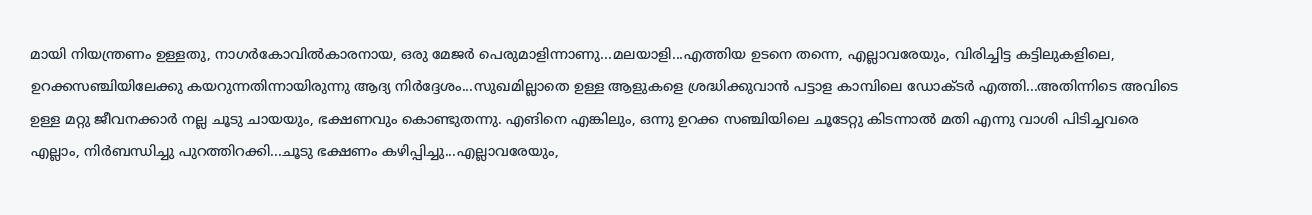മായി നിയന്ത്രണം ഉള്ളതു, നാഗര്‍കോവില്‍കാരനായ, ഒരു മേജര്‍ പെരുമാളിന്നാണു...മലയാളി...എത്തിയ ഉടനെ തന്നെ, എല്ലാവരേയും, വിരിച്ചിട്ട കട്ടിലുകളിലെ, ഉറക്കസഞ്ചിയിലേക്കു കയറുന്നതിന്നായിരുന്നു ആദ്യ നിര്‍ദ്ദേശം...സുഖമില്ലാതെ ഉള്ള ആളുകളെ ശ്രദ്ധിക്കുവാന്‍ പട്ടാള കാമ്പിലെ ഡോക്ടര്‍ എത്തി...അതിന്നിടെ അവിടെ ഉള്ള മറ്റു ജീവനക്കാര്‍ നല്ല ചൂടു ചായയും, ഭക്ഷണവും കൊണ്ടുതന്നു. എങിനെ എങ്കിലും, ഒന്നു ഉറക്ക സഞ്ചിയിലെ ചൂടേറ്റു കിടന്നാല്‍ മതി എന്നു വാശി പിടിച്ചവരെ എല്ലാം, നിര്‍ബന്ധിച്ചു പുറത്തിറക്കി...ചൂടു ഭക്ഷണം കഴിപ്പിച്ചു...എല്ലാവരേയും,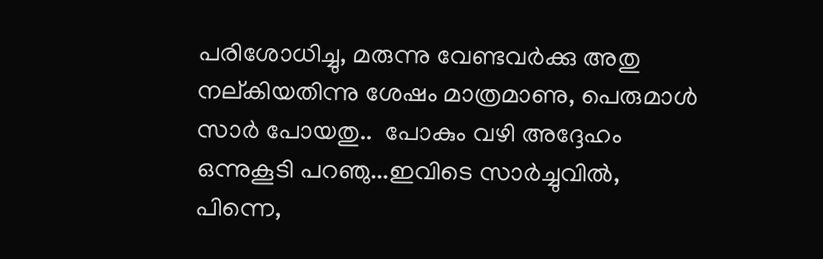പരിശോധിച്ചു, മരുന്നു വേണ്ടവര്‍ക്കു അതു നല്കിയതിന്നു ശേഷം മാത്രമാണു, പെരുമാള്‍ സാര്‍ പോയതു..  പോകും വഴി അദ്ദേഹം ഒന്നുകൂടി പറഞു...ഇവിടെ സാര്‍ച്ചുവില്‍, പിന്നെ,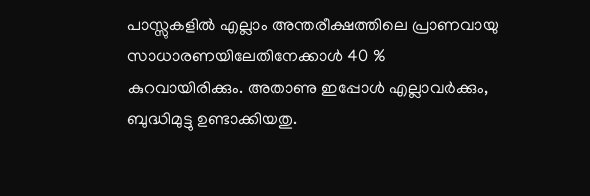പാസ്സുകളില്‍ എല്ലാം അന്തരീക്ഷത്തിലെ പ്രാണവായു സാധാരണയിലേതിനേക്കാള്‍ 40 % കുറവായിരിക്കും. അതാണു ഇപ്പോള്‍ എല്ലാവര്‍ക്കും, ബുദ്ധിമുട്ടു ഉണ്ടാക്കിയതു.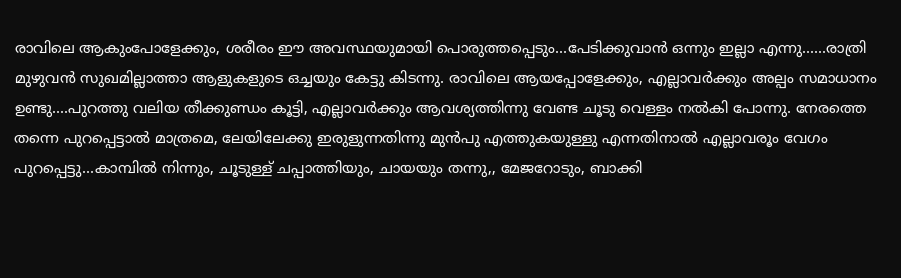രാവിലെ ആകുംപോളേക്കും, ശരീരം ഈ അവസ്ഥയുമായി പൊരുത്തപ്പെടും...പേടിക്കുവാന്‍ ഒന്നും ഇല്ലാ എന്നു......രാത്രി മുഴുവന്‍ സുഖമില്ലാത്താ ആളുകളുടെ ഒച്ചയും കേട്ടു കിടന്നു. രാവിലെ ആയപ്പോളേക്കും, എല്ലാവര്‍ക്കും അല്പം സമാധാനം ഉണ്ടു....പുറത്തു വലിയ തീക്കുണ്ഡം കൂട്ടി, എല്ലാവര്‍ക്കും ആവശ്യത്തിന്നു വേണ്ട ചൂടു വെള്ളം നല്‍കി പോന്നു. നേരത്തെ തന്നെ പുറപ്പെട്ടാല്‍ മാത്രമെ, ലേയിലേക്കു ഇരുളുന്നതിന്നു മുന്‍പു എത്തുകയുള്ളു എന്നതിനാല്‍ എല്ലാവരൂം വേഗം പുറപ്പെട്ടു...കാമ്പില്‍ നിന്നും, ചൂടുള്ള് ചപ്പാത്തിയും, ചായയും തന്നു,, മേജറോടും, ബാക്കി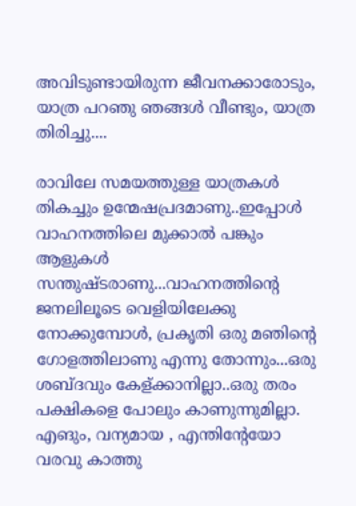അവിടുണ്ടായിരുന്ന ജീവനക്കാരോടും, യാത്ര പറഞു ഞങ്ങള്‍ വീണ്ടും, യാത്ര തിരിച്ചു....

രാവിലേ സമയത്തുള്ള യാത്രകള്‍ തികച്ചും ഉന്മേഷപ്രദമാണു..ഇപ്പോള്‍ വാഹനത്തിലെ മുക്കാല്‍ പങ്കും ആളുകള്‍ സന്തുഷ്ടരാണു...വാഹനത്തിന്റെ ജനലിലൂടെ വെളിയിലേക്കു നോക്കുമ്പോള്‍, പ്രകൃതി ഒരു മഞിന്റെ ഗോളത്തിലാണു എന്നു തോന്നും...ഒരു ശബ്ദവും കേള്ക്കാനില്ലാ..ഒരു തരം പക്ഷികളെ പോലും കാണുന്നുമില്ലാ. എങും, വന്യമായ , എന്തിന്റേയോ വരവു കാത്തു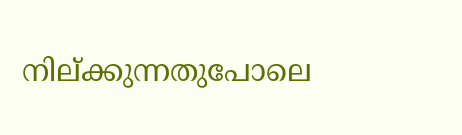നില്ക്കുന്നതുപോലെ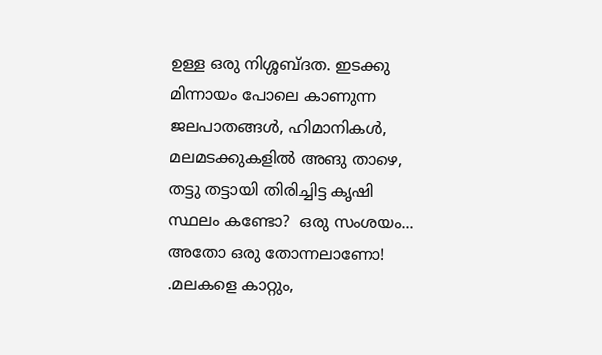ഉള്ള ഒരു നിശ്ശബ്ദത. ഇടക്കു മിന്നായം പോലെ കാണുന്ന ജലപാതങ്ങള്‍, ഹിമാനികള്‍, മലമടക്കുകളില്‍ അങു താഴെ, തട്ടു തട്ടായി തിരിച്ചിട്ട കൃഷി സ്ഥലം കണ്ടോ?  ഒരു സംശയം... അതോ ഒരു തോന്നലാണോ! .മലകളെ കാറ്റും,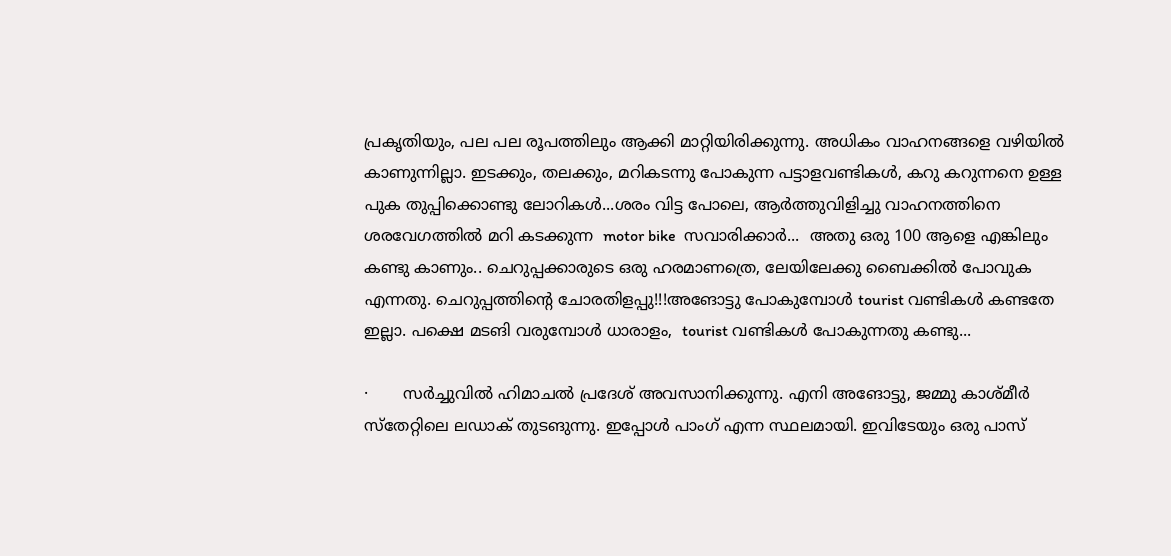പ്രകൃതിയും, പല പല രൂപത്തിലും ആക്കി മാറ്റിയിരിക്കുന്നു. അധികം വാഹനങ്ങളെ വഴിയില്‍ കാണുന്നില്ലാ. ഇടക്കും, തലക്കും, മറികടന്നു പോകുന്ന പട്ടാളവണ്ടികള്‍, കറു കറുന്നനെ ഉള്ള പുക തുപ്പിക്കൊണ്ടു ലോറികള്‍...ശരം വിട്ട പോലെ, ആര്‍ത്തുവിളിച്ചു വാഹനത്തിനെ ശരവേഗത്തില്‍ മറി കടക്കുന്ന  motor bike  സവാരിക്കാര്‍...  അതു ഒരു 100 ആളെ എങ്കിലും കണ്ടു കാണും.. ചെറുപ്പക്കാരുടെ ഒരു ഹരമാണത്രെ, ലേയിലേക്കു ബൈക്കില്‍ പോവുക എന്നതു. ചെറുപ്പത്തിന്റെ ചോരതിളപ്പു!!!അങോട്ടു പോകുമ്പോള്‍ tourist വണ്ടികള്‍ കണ്ടതേ ഇല്ലാ. പക്ഷെ മടങി വരുമ്പോള്‍ ധാരാളം,  tourist വണ്ടികള്‍ പോകുന്നതു കണ്ടു...

·       സര്‍ച്ചുവില്‍ ഹിമാചല്‍ പ്രദേശ് അവസാനിക്കുന്നു. എനി അങോട്ടു, ജമ്മു കാശ്മീര്‍ സ്തേറ്റിലെ ലഡാക് തുടങുന്നു. ഇപ്പോള്‍ പാംഗ് എന്ന സ്ഥലമായി. ഇവിടേയും ഒരു പാസ്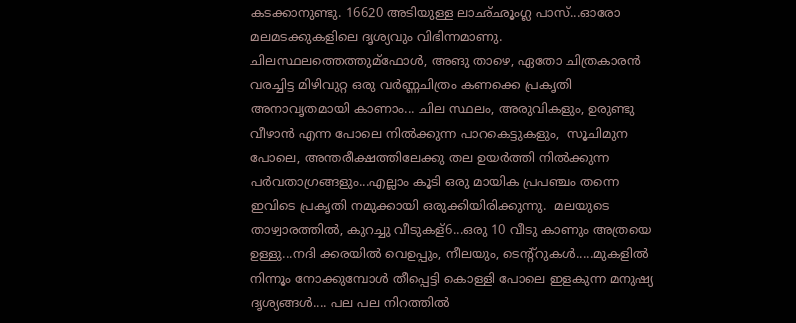കടക്കാനുണ്ടു. 16620 അടിയുള്ള ലാഛ്ഛൂംഗ്ല പാസ്...ഓരോ മലമടക്കുകളിലെ ദൃശ്യവും വിഭിന്നമാണു. ചിലസ്ഥലത്തെത്തുമ്ഫോള്‍, അങു താഴെ, ഏതോ ചിത്രകാരന്‍ വരച്ചിട്ട മിഴിവുറ്റ ഒരു വര്‍ണ്ണചിത്രം കണക്കെ പ്രകൃതി അനാവൃതമായി കാണാം... ചില സ്ഥലം, അരുവികളും, ഉരുണ്ടു വീഴാന്‍ എന്ന പോലെ നില്‍ക്കുന്ന പാറകെട്ടുകളും,  സൂചിമുന പോലെ, അന്തരീക്ഷത്തിലേക്കു തല ഉയര്‍ത്തി നില്‍ക്കുന്ന പര്‍വതാഗ്രങ്ങളും...എല്ലാം കൂടി ഒരു മായിക പ്രപഞ്ചം തന്നെ ഇവിടെ പ്രകൃതി നമുക്കായി ഒരുക്കിയിരിക്കുന്നു.  മലയുടെ താഴ്വാരത്തില്‍, കുറച്ചു വീടുകള്6...ഒരു 10 വീടു കാണും അത്രയെ ഉള്ളു...നദി ക്കരയില്‍ വെഉപ്പും, നീലയും, ടെന്റ്റുകള്‍.....മുകളില്‍ നിന്നൂം നോക്കുമ്പോള്‍ തീപ്പെട്ടി കൊള്ളി പോലെ ഇളകുന്ന മനുഷ്യ ദൃശ്യങ്ങള്‍.... പല പല നിറത്തില്‍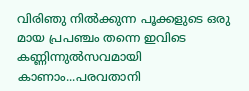വിരിഞു നില്‍ക്കുന്ന പൂക്കളുടെ ഒരു മായ പ്രപഞ്ചം തന്നെ ഇവിടെ കണ്ണിന്നുല്‍സവമായി കാണാം...പരവതാനി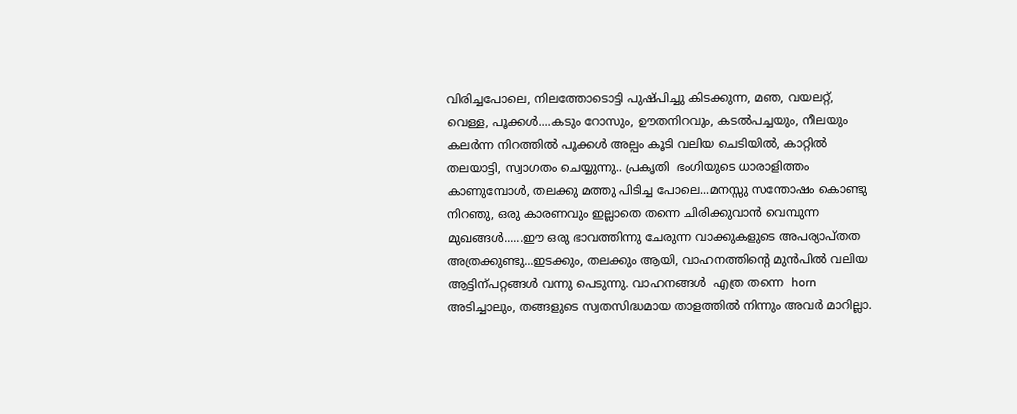വിരിച്ചപോലെ, നിലത്തോടൊട്ടി പുഷ്പിച്ചു കിടക്കുന്ന, മഞ, വയലറ്റ്, വെള്ള, പൂക്കള്‍....കടും റോസും, ഊതനിറവും, കടല്‍പച്ചയും, നീലയും കലര്‍ന്ന നിറത്തില്‍ പൂക്കള്‍ അല്പം കൂടി വലിയ ചെടിയില്‍, കാറ്റില്‍ തലയാട്ടി, സ്വാഗതം ചെയ്യുന്നു.. പ്രകൃതി  ഭംഗിയുടെ ധാരാളിത്തം കാണുമ്പോള്‍, തലക്കു മത്തു പിടിച്ച പോലെ...മനസ്സു സന്തോഷം കൊണ്ടു നിറഞു, ഒരു കാരണവും ഇല്ലാതെ തന്നെ ചിരിക്കുവാന്‍ വെമ്പുന്ന മുഖങ്ങള്‍......ഈ ഒരു ഭാവത്തിന്നു ചേരുന്ന വാക്കുകളുടെ അപര്യാപ്തത അത്രക്കുണ്ടു...ഇടക്കും, തലക്കും ആയി, വാഹനത്തിന്റെ മുന്‍പില്‍ വലിയ ആട്ടിന്പറ്റങ്ങള്‍ വന്നു പെടുന്നു. വാഹനങ്ങള്‍  എത്ര തന്നെ  horn  അടിച്ചാലും, തങ്ങളുടെ സ്വതസിദ്ധമായ താളത്തില്‍ നിന്നും അവര്‍ മാറില്ലാ.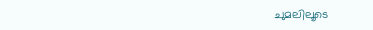ചുമലിലൂടെ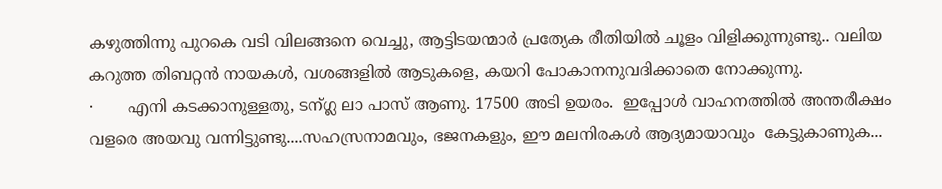കഴുത്തിന്നു പുറകെ വടി വിലങ്ങനെ വെച്ചു, ആട്ടിടയന്മാര്‍ പ്രത്യേക രീതിയില്‍ ചൂളം വിളിക്കുന്നുണ്ടു.. വലിയ കറുത്ത തിബറ്റന്‍ നായകള്‍, വശങ്ങളില്‍ ആടുകളെ, കയറി പോകാനനുവദിക്കാതെ നോക്കുന്നു.
·       എനി കടക്കാനുള്ളതു, ടന്ഗ്ല ലാ പാസ് ആണു. 17500 അടി ഉയരം.  ഇപ്പോള്‍ വാഹനത്തില്‍ അന്തരീക്ഷം വളരെ അയവു വന്നിട്ടുണ്ടു....സഹസ്രനാമവും, ഭജനകളും, ഈ മലനിരകള്‍ ആദ്യമായാവും  കേട്ടുകാണുക...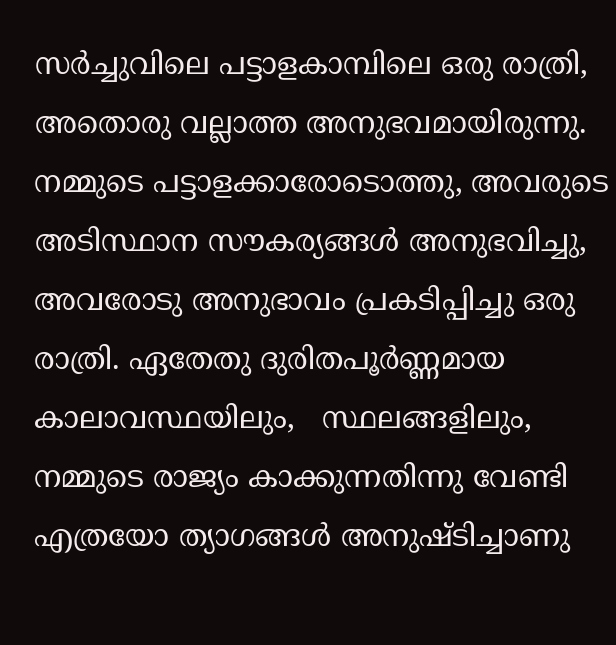സര്‍ച്ചുവിലെ പട്ടാളകാമ്പിലെ ഒരു രാത്രി, അതൊരു വല്ലാത്ത അനുഭവമായിരുന്നു. നമ്മുടെ പട്ടാളക്കാരോടൊത്തു, അവരുടെ അടിസ്ഥാന സൗകര്യങ്ങള്‍ അനുഭവിച്ചു, അവരോടു അനുഭാവം പ്രകടിപ്പിച്ചു ഒരു രാത്രി. ഏതേതു ദുരിതപൂര്‍ണ്ണമായ കാലാവസ്ഥയിലും,   സ്ഥലങ്ങളിലും, നമ്മുടെ രാജ്യം കാക്കുന്നതിന്നു വേണ്ടി  എത്രയോ ത്യാഗങ്ങള്‍ അനുഷ്ടിച്ചാണു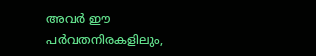അവര്‍ ഈ പര്‍വതനിരകളിലും,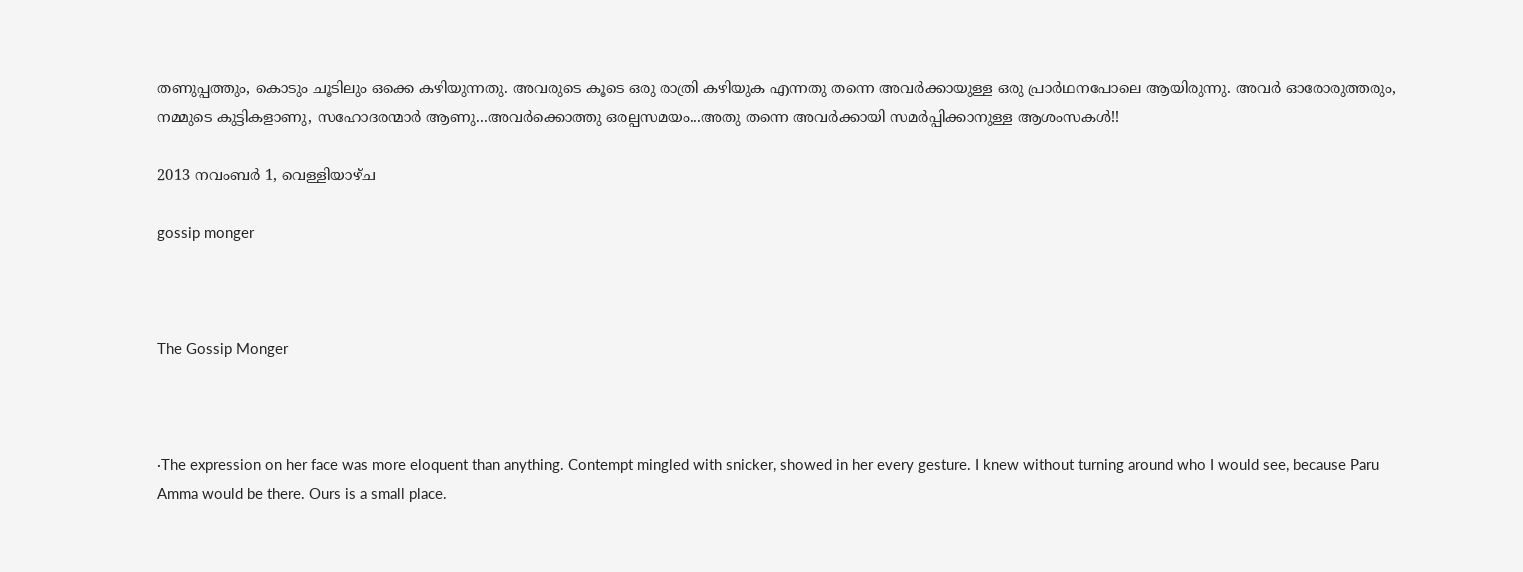തണുപ്പത്തും, കൊടും ചൂടിലും ഒക്കെ കഴിയുന്നതു. അവരുടെ കൂടെ ഒരു രാത്രി കഴിയുക എന്നതു തന്നെ അവര്‍ക്കായുള്ള ഒരു പ്രാര്‍ഥനപോലെ ആയിരുന്നു. അവര്‍ ഓരോരുത്തരും, നമ്മുടെ കുട്ടികളാണു, സഹോദരന്മാര്‍ ആണു...അവര്‍ക്കൊത്തു ഒരല്പസമയം...അതു തന്നെ അവര്‍ക്കായി സമര്‍പ്പിക്കാനുള്ള ആശംസകള്‍!!

2013 നവംബർ 1, വെള്ളിയാഴ്‌ച

gossip monger



The Gossip Monger



·The expression on her face was more eloquent than anything. Contempt mingled with snicker, showed in her every gesture. I knew without turning around who I would see, because Paru Amma would be there. Ours is a small place.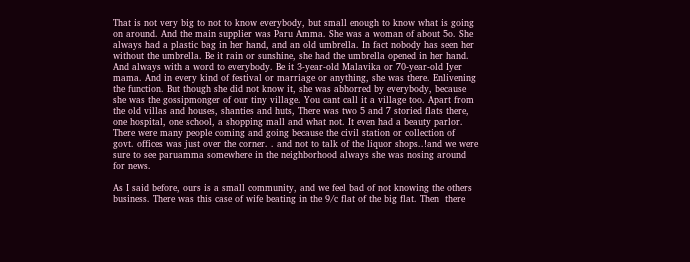That is not very big to not to know everybody, but small enough to know what is going on around. And the main supplier was Paru Amma. She was a woman of about 5o. She always had a plastic bag in her hand, and an old umbrella. In fact nobody has seen her without the umbrella. Be it rain or sunshine, she had the umbrella opened in her hand. And always with a word to everybody. Be it 3-year-old Malavika or 70-year-old Iyer mama. And in every kind of festival or marriage or anything, she was there. Enlivening the function. But though she did not know it, she was abhorred by everybody, because she was the gossipmonger of our tiny village. You cant call it a village too. Apart from the old villas and houses, shanties and huts, There was two 5 and 7 storied flats there, one hospital, one school, a shopping mall and what not. It even had a beauty parlor. There were many people coming and going because the civil station or collection of govt. offices was just over the corner. . and not to talk of the liquor shops..!and we were sure to see paruamma somewhere in the neighborhood always she was nosing around for news.

As I said before, ours is a small community, and we feel bad of not knowing the others business. There was this case of wife beating in the 9/c flat of the big flat. Then  there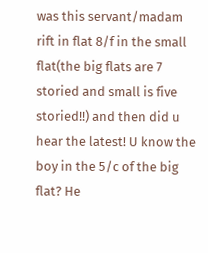was this servant/madam rift in flat 8/f in the small flat(the big flats are 7 storied and small is five storied!!) and then did u hear the latest! U know the boy in the 5/c of the big flat? He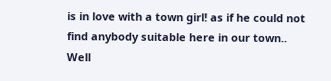is in love with a town girl! as if he could not find anybody suitable here in our town..
Well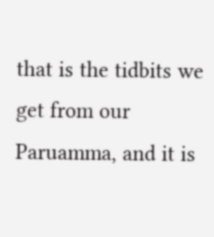that is the tidbits we get from our Paruamma, and it is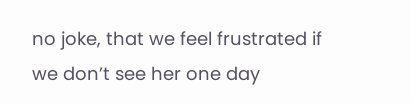no joke, that we feel frustrated if we don’t see her one day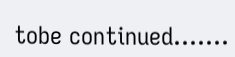tobe continued.......